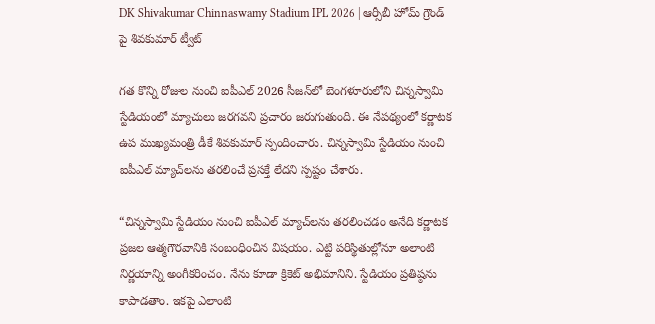DK Shivakumar Chinnaswamy Stadium IPL 2026 | ఆర్సీబీ హోమ్ గ్రౌండ్ పై శివకుమార్ ట్వీట్

గత కొన్ని రోజుల నుంచి ఐపీఎల్ 2026 సీజన్‌లో బెంగళూరులోని చిన్నస్వామి స్టేడియంలో మ్యాచులు జరగవని ప్రచారం జరుగుతుంది. ఈ నేపథ్యంలో కర్ణాటక ఉప ముఖ్యమంత్రి డీకే శివకుమార్ స్పందించారు. చిన్నస్వామి స్టేడియం నుంచి ఐపీఎల్ మ్యాచ్‌లను తరలించే ప్రసక్తే లేదని స్పష్టం చేశారు.

“చిన్నస్వామి స్టేడియం నుంచి ఐపీఎల్ మ్యాచ్‌లను తరలించడం అనేది కర్ణాటక ప్రజల ఆత్మగౌరవానికి సంబంధించిన విషయం. ఎట్టి పరిస్థితుల్లోనూ అలాంటి నిర్ణయాన్ని అంగీకరించం. నేను కూడా క్రికెట్ అభిమానిని. స్టేడియం ప్రతిష్ఠను కాపాడతాం. ఇకపై ఎలాంటి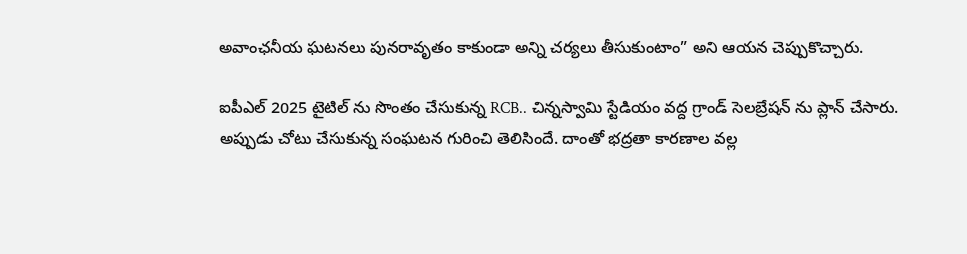అవాంఛనీయ ఘటనలు పునరావృతం కాకుండా అన్ని చర్యలు తీసుకుంటాం” అని ఆయన చెప్పుకొచ్చారు.

ఐపీఎల్ 2025 టైటిల్ ను సొంతం చేసుకున్న RCB.. చిన్నస్వామి స్టేడియం వద్ద గ్రాండ్ సెలబ్రేషన్ ను ప్లాన్ చేసారు. అప్పుడు చోటు చేసుకున్న సంఘటన గురించి తెలిసిందే. దాంతో భద్రతా కారణాల వల్ల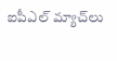ఐపీఎల్ మ్యాచ్‌లు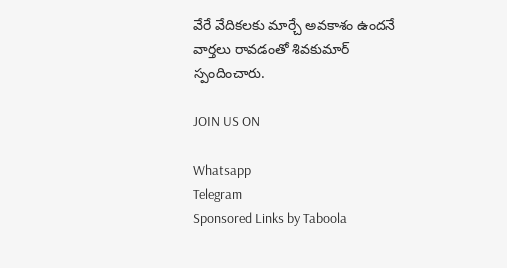వేరే వేదికలకు మార్చే అవకాశం ఉందనే వార్తలు రావడంతో శివకుమార్ స్పందించారు.

JOIN US ON

Whatsapp
Telegram
Sponsored Links by Taboola